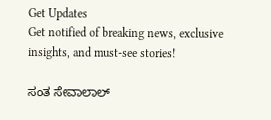Get Updates
Get notified of breaking news, exclusive insights, and must-see stories!

ಸಂತ ಸೇವಾಲಾಲ್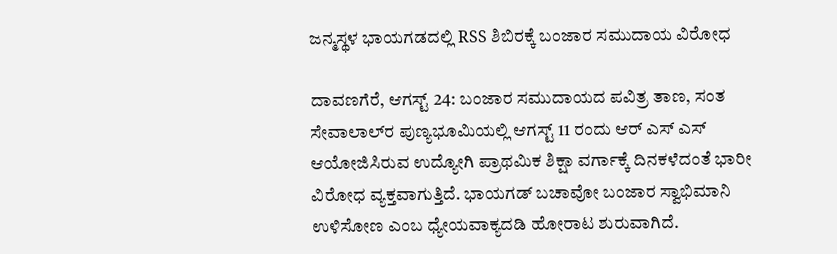ಜನ್ಮಸ್ಥಳ ಭಾಯಗಡದಲ್ಲಿ RSS ಶಿಬಿರಕ್ಕೆ ಬಂಜಾರ ಸಮುದಾಯ ವಿರೋಧ

ದಾವಣಗೆರೆ, ಆಗಸ್ಟ್ 24: ಬಂಜಾರ ಸಮುದಾಯದ ಪವಿತ್ರ ತಾಣ, ಸಂತ ಸೇವಾಲಾಲ್‌ರ ಪುಣ್ಯಭೂಮಿಯಲ್ಲಿ ಆಗಸ್ಟ್ 11 ರಂದು ಆರ್ ಎಸ್ ಎಸ್ ಆಯೋಜಿಸಿರುವ ಉದ್ಯೋಗಿ ಪ್ರಾಥಮಿಕ ಶಿಕ್ಷಾ ವರ್ಗಾಕ್ಕೆ ದಿನಕಳೆದಂತೆ ಭಾರೀ ವಿರೋಧ ವ್ಯಕ್ತವಾಗುತ್ತಿದೆ. ಭಾಯಗಡ್ ಬಚಾವೋ ಬಂಜಾರ ಸ್ವಾಭಿಮಾನಿ ಉಳಿಸೋಣ ಎಂಬ ಧ್ಯೇಯವಾಕ್ಯದಡಿ ಹೋರಾಟ ಶುರುವಾಗಿದೆ.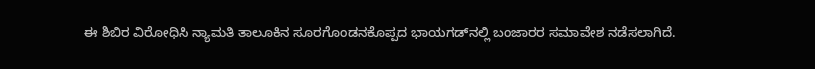ಈ ಶಿಬಿರ ವಿರೋಧಿಸಿ ನ್ಯಾಮತಿ ತಾಲೂಕಿನ ಸೂರಗೊಂಡನಕೊಪ್ಪದ ಭಾಯಗಡ್‌ನಲ್ಲಿ ಬಂಜಾರರ ಸಮಾವೇಶ ನಡೆಸಲಾಗಿದೆ.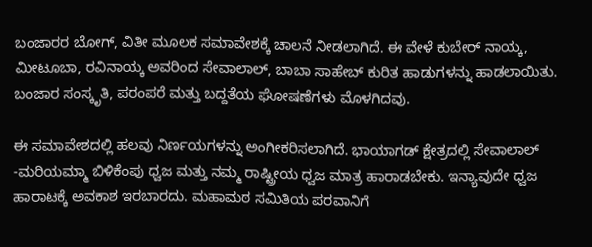ಬಂಜಾರರ ಬೋಗ್, ವಿತೀ ಮೂಲಕ ಸಮಾವೇಶಕ್ಕೆ ಚಾಲನೆ ನೀಡಲಾಗಿದೆ. ಈ ವೇಳೆ ಕುಬೇರ್ ನಾಯ್ಕ, ಮೀಟೂಬಾ, ರವಿನಾಯ್ಕ ಅವರಿಂದ ಸೇವಾಲಾಲ್, ಬಾಬಾ ಸಾಹೇಬ್ ಕುರಿತ ಹಾಡುಗಳನ್ನು ಹಾಡಲಾಯಿತು. ಬಂಜಾರ ಸಂಸ್ಕೃತಿ, ಪರಂಪರೆ ಮತ್ತು ಬದ್ದತೆಯ ಘೋಷಣೆಗಳು ಮೊಳಗಿದವು.

ಈ ಸಮಾವೇಶದಲ್ಲಿ ಹಲವು ನಿರ್ಣಯಗಳನ್ನು ಅಂಗೀಕರಿಸಲಾಗಿದೆ. ಭಾಯಾಗಡ್ ಕ್ಷೇತ್ರದಲ್ಲಿ ಸೇವಾಲಾಲ್ -ಮರಿಯಮ್ಮಾ ಬಿಳಿಕೆಂಪು ಧ್ವಜ ಮತ್ತು ನಮ್ಮ ರಾಷ್ಟ್ರೀಯ ಧ್ವಜ ಮಾತ್ರ ಹಾರಾಡಬೇಕು. ಇನ್ಯಾವುದೇ ಧ್ವಜ ಹಾರಾಟಕ್ಕೆ ಅವಕಾಶ ಇರಬಾರದು. ಮಹಾಮಠ ಸಮಿತಿಯ ಪರವಾನಿಗೆ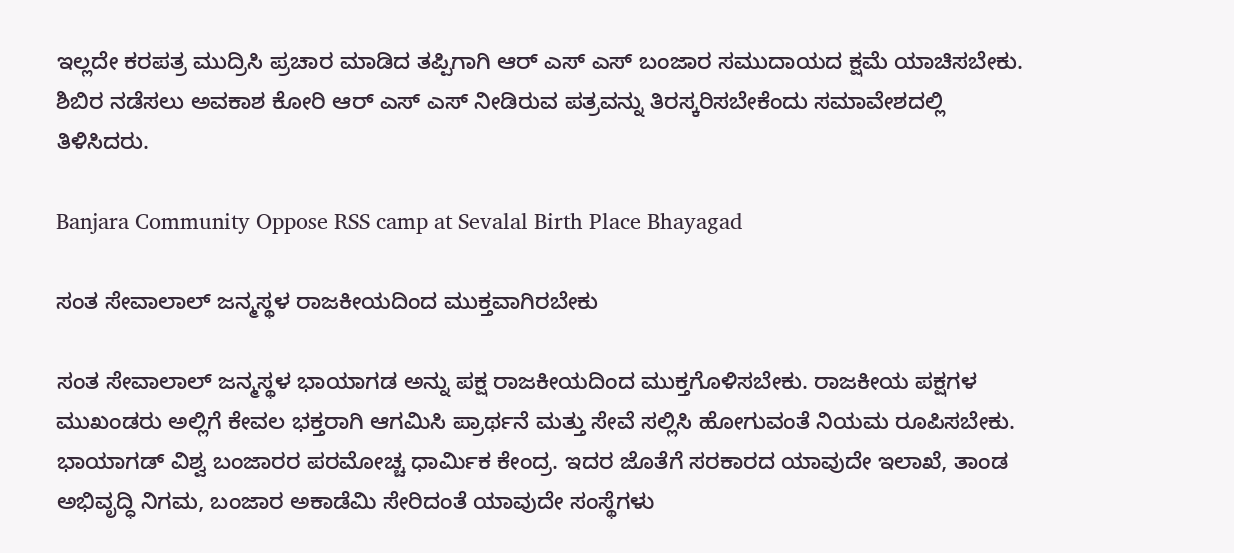ಇಲ್ಲದೇ ಕರಪತ್ರ ಮುದ್ರಿಸಿ ಪ್ರಚಾರ ಮಾಡಿದ ತಪ್ಪಿಗಾಗಿ ಆರ್ ಎಸ್ ಎಸ್ ಬಂಜಾರ ಸಮುದಾಯದ ಕ್ಷಮೆ ಯಾಚಿಸಬೇಕು. ಶಿಬಿರ ನಡೆಸಲು ಅವಕಾಶ ಕೋರಿ ಆರ್ ಎಸ್ ಎಸ್ ನೀಡಿರುವ ಪತ್ರವನ್ನು ತಿರಸ್ಕರಿಸಬೇಕೆಂದು ಸಮಾವೇಶದಲ್ಲಿ ತಿಳಿಸಿದರು.

Banjara Community Oppose RSS camp at Sevalal Birth Place Bhayagad

ಸಂತ ಸೇವಾಲಾಲ್ ಜನ್ಮಸ್ಥಳ ರಾಜಕೀಯದಿಂದ ಮುಕ್ತವಾಗಿರಬೇಕು

ಸಂತ ಸೇವಾಲಾಲ್ ಜನ್ಮಸ್ಥಳ ಭಾಯಾಗಡ ಅನ್ನು ಪಕ್ಷ ರಾಜಕೀಯದಿಂದ ಮುಕ್ತಗೊಳಿಸಬೇಕು. ರಾಜಕೀಯ ಪಕ್ಷಗಳ ಮುಖಂಡರು ಅಲ್ಲಿಗೆ ಕೇವಲ ಭಕ್ತರಾಗಿ ಆಗಮಿಸಿ ಪ್ರಾರ್ಥನೆ ಮತ್ತು ಸೇವೆ ಸಲ್ಲಿಸಿ ಹೋಗುವಂತೆ ನಿಯಮ ರೂಪಿಸಬೇಕು. ಭಾಯಾಗಡ್ ವಿಶ್ವ ಬಂಜಾರರ ಪರಮೋಚ್ಚ ಧಾರ್ಮಿಕ ಕೇಂದ್ರ. ಇದರ ಜೊತೆಗೆ ಸರಕಾರದ ಯಾವುದೇ ಇಲಾಖೆ, ತಾಂಡ ಅಭಿವೃದ್ಧಿ ನಿಗಮ, ಬಂಜಾರ ಅಕಾಡೆಮಿ ಸೇರಿದಂತೆ ಯಾವುದೇ ಸಂಸ್ಥೆಗಳು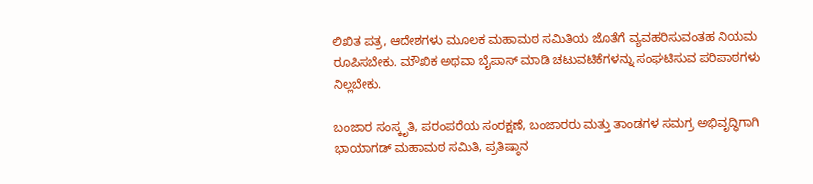ಲಿಖಿತ ಪತ್ರ, ಆದೇಶಗಳು ಮೂಲಕ ಮಹಾಮಠ ಸಮಿತಿಯ ಜೊತೆಗೆ ವ್ಯವಹರಿಸುವಂತಹ ನಿಯಮ ರೂಪಿಸಬೇಕು. ಮೌಖಿಕ ಅಥವಾ ಬೈಪಾಸ್ ಮಾಡಿ ಚಟುವಟಿಕೆಗಳನ್ನು ಸಂಘಟಿಸುವ ಪರಿಪಾಠಗಳು ನಿಲ್ಲಬೇಕು.

ಬಂಜಾರ ಸಂಸ್ಕೃತಿ, ಪರಂಪರೆಯ ಸಂರಕ್ಷಣೆ, ಬಂಜಾರರು ಮತ್ತು ತಾಂಡಗಳ ಸಮಗ್ರ ಅಭಿವೃದ್ಧಿಗಾಗಿ ಭಾಯಾಗಡ್ ಮಹಾಮಠ ಸಮಿತಿ, ಪ್ರತಿಷ್ಠಾನ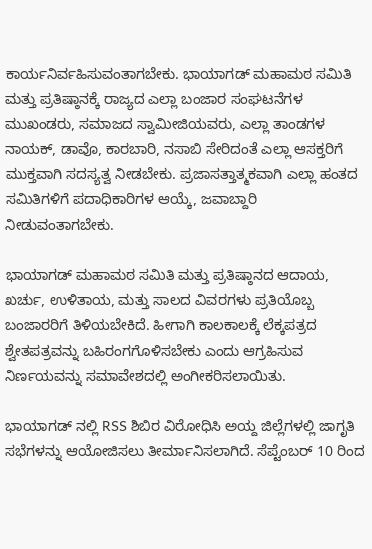ಕಾರ್ಯನಿರ್ವಹಿಸುವಂತಾಗಬೇಕು. ಭಾಯಾಗಡ್ ಮಹಾಮಠ ಸಮಿತಿ ಮತ್ತು ಪ್ರತಿಷ್ಠಾನಕ್ಕೆ ರಾಜ್ಯದ ಎಲ್ಲಾ ಬಂಜಾರ ಸಂಘಟನೆಗಳ ಮುಖಂಡರು, ಸಮಾಜದ ಸ್ವಾಮೀಜಿಯವರು, ಎಲ್ಲಾ ತಾಂಡಗಳ ನಾಯಕ್, ಡಾವೊ, ಕಾರಬಾರಿ, ನಸಾಬಿ ಸೇರಿದಂತೆ ಎಲ್ಲಾ ಆಸಕ್ತರಿಗೆ ಮುಕ್ತವಾಗಿ ಸದಸ್ಯತ್ವ ನೀಡಬೇಕು. ಪ್ರಜಾಸತ್ತಾತ್ಮಕವಾಗಿ ಎಲ್ಲಾ ಹಂತದ ಸಮಿತಿಗಳಿಗೆ ಪದಾಧಿಕಾರಿಗಳ ಆಯ್ಕೆ, ಜವಾಬ್ದಾರಿ ನೀಡುವಂತಾಗಬೇಕು.

ಭಾಯಾಗಡ್ ಮಹಾಮಠ ಸಮಿತಿ ಮತ್ತು ಪ್ರತಿಷ್ಠಾನದ ಆದಾಯ, ಖರ್ಚು, ಉಳಿತಾಯ, ಮತ್ತು ಸಾಲದ ವಿವರಗಳು ಪ್ರತಿಯೊಬ್ಬ ಬಂಜಾರರಿಗೆ ತಿಳಿಯಬೇಕಿದೆ. ಹೀಗಾಗಿ ಕಾಲಕಾಲಕ್ಕೆ ಲೆಕ್ಕಪತ್ರದ ಶ್ವೇತಪತ್ರವನ್ನು ಬಹಿರಂಗಗೊಳಿಸಬೇಕು ಎಂದು ಆಗ್ರಹಿಸುವ ನಿರ್ಣಯವನ್ನು ಸಮಾವೇಶದಲ್ಲಿ ಅಂಗೀಕರಿಸಲಾಯಿತು.

ಭಾಯಾಗಡ್ ನಲ್ಲಿ RSS ಶಿಬಿರ ವಿರೋಧಿಸಿ ಅಯ್ದ ಜಿಲ್ಲೆಗಳಲ್ಲಿ ಜಾಗೃತಿ ಸಭೆಗಳನ್ನು ಆಯೋಜಿಸಲು ತೀರ್ಮಾನಿಸಲಾಗಿದೆ. ಸೆಪ್ಟೆಂಬರ್ 10 ರಿಂದ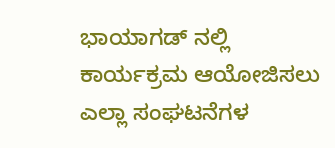ಭಾಯಾಗಡ್ ನಲ್ಲಿ ಕಾರ್ಯಕ್ರಮ ಆಯೋಜಿಸಲು ಎಲ್ಲಾ ಸಂಘಟನೆಗಳ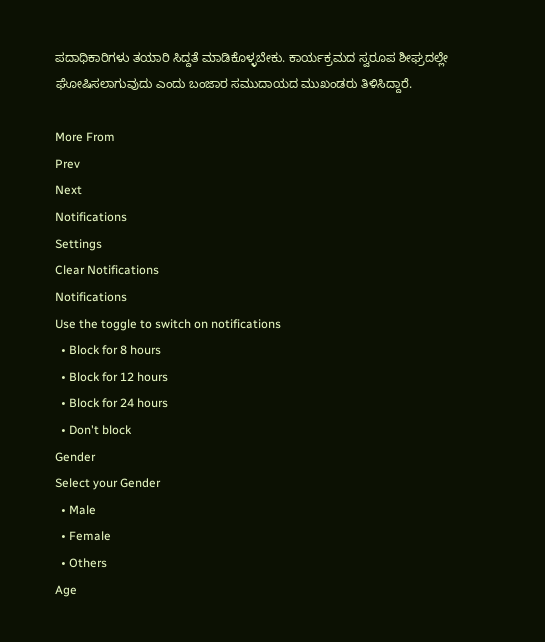ಪದಾಧಿಕಾರಿಗಳು ತಯಾರಿ ಸಿದ್ದತೆ ಮಾಡಿಕೊಳ್ಳಬೇಕು. ಕಾರ್ಯಕ್ರಮದ ಸ್ವರೂಪ ಶೀಘ್ರದಲ್ಲೇ ಘೋಷಿಸಲಾಗುವುದು ಎಂದು ಬಂಜಾರ ಸಮುದಾಯದ ಮುಖಂಡರು ತಿಳಿಸಿದ್ದಾರೆ.

More From
Prev
Next
Notifications
Settings
Clear Notifications
Notifications
Use the toggle to switch on notifications
  • Block for 8 hours
  • Block for 12 hours
  • Block for 24 hours
  • Don't block
Gender
Select your Gender
  • Male
  • Female
  • Others
Age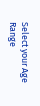Select your Age Range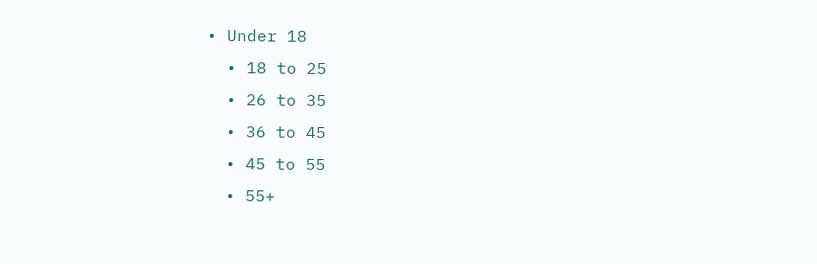• Under 18
  • 18 to 25
  • 26 to 35
  • 36 to 45
  • 45 to 55
  • 55+